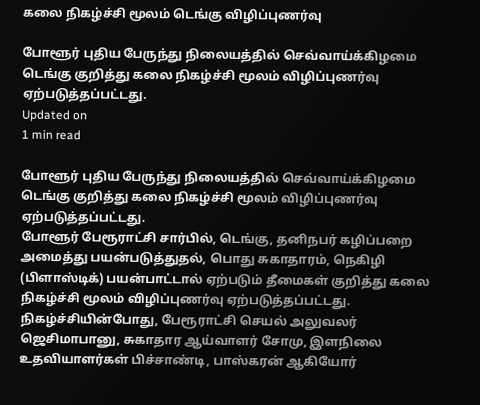கலை நிகழ்ச்சி மூலம் டெங்கு விழிப்புணர்வு

போளூர் புதிய பேருந்து நிலையத்தில் செவ்வாய்க்கிழமை டெங்கு குறித்து கலை நிகழ்ச்சி மூலம் விழிப்புணர்வு ஏற்படுத்தப்பட்டது.
Updated on
1 min read

போளூர் புதிய பேருந்து நிலையத்தில் செவ்வாய்க்கிழமை டெங்கு குறித்து கலை நிகழ்ச்சி மூலம் விழிப்புணர்வு ஏற்படுத்தப்பட்டது.
போளூர் பேரூராட்சி சார்பில், டெங்கு, தனிநபர் கழிப்பறை அமைத்து பயன்படுத்துதல், பொது சுகாதாரம், நெகிழி (பிளாஸ்டிக்) பயன்பாட்டால் ஏற்படும் தீமைகள் குறித்து கலை நிகழ்ச்சி மூலம் விழிப்புணர்வு ஏற்படுத்தப்பட்டது.
நிகழ்ச்சியின்போது, பேரூராட்சி செயல் அலுவலர் ஜெசிமாபானு, சுகாதார ஆய்வாளர் சோமு, இளநிலை உதவியாளர்கள் பிச்சாண்டி, பாஸ்கரன் ஆகியோர்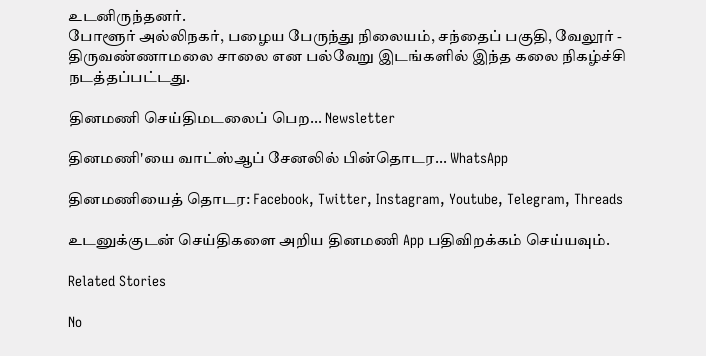உடனிருந்தனர்.
போளூர் அல்லிநகர், பழைய பேருந்து நிலையம், சந்தைப் பகுதி, வேலூர் - திருவண்ணாமலை சாலை என பல்வேறு இடங்களில் இந்த கலை நிகழ்ச்சி நடத்தப்பட்டது.

தினமணி செய்திமடலைப் பெற... Newsletter

தினமணி'யை வாட்ஸ்ஆப் சேனலில் பின்தொடர... WhatsApp

தினமணியைத் தொடர: Facebook, Twitter, Instagram, Youtube, Telegram, Threads

உடனுக்குடன் செய்திகளை அறிய தினமணி App பதிவிறக்கம் செய்யவும்.

Related Stories

No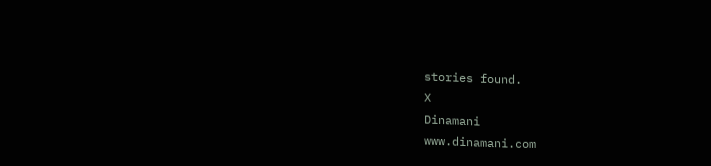stories found.
X
Dinamani
www.dinamani.com